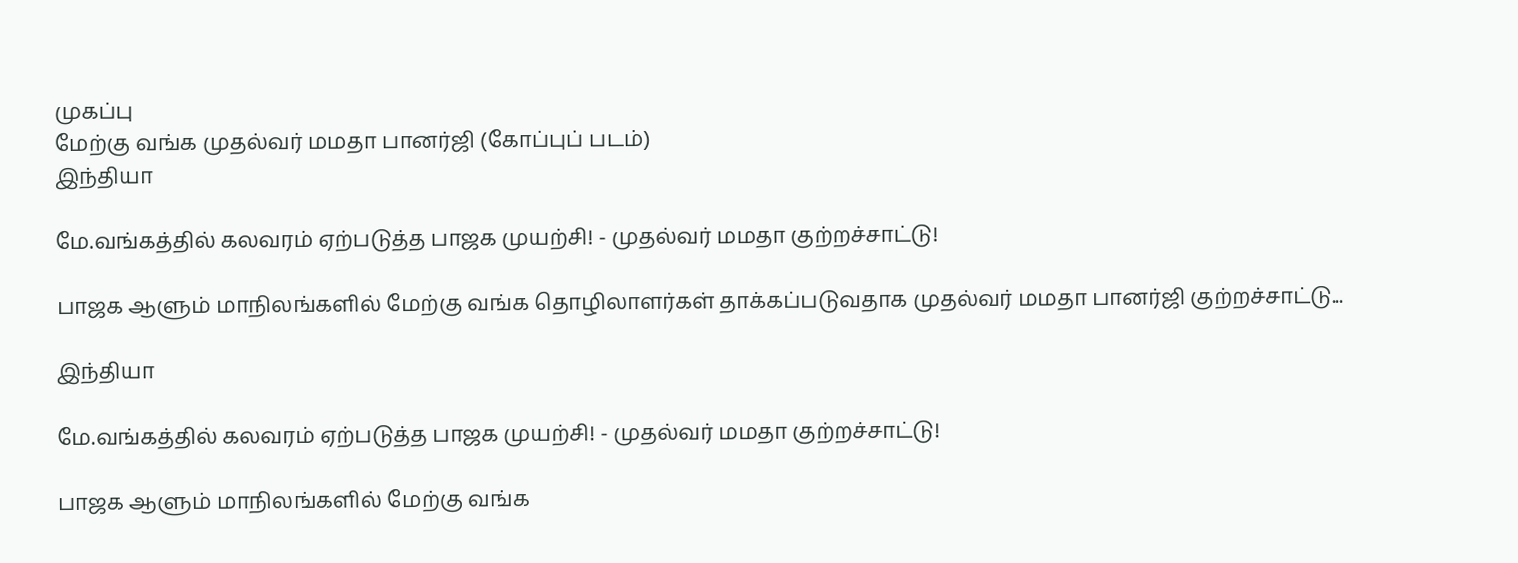முகப்பு
மேற்கு வங்க முதல்வர் மமதா பானர்ஜி (கோப்புப் படம்)
இந்தியா

மே.வங்கத்தில் கலவரம் ஏற்படுத்த பாஜக முயற்சி! - முதல்வர் மமதா குற்றச்சாட்டு!

பாஜக ஆளும் மாநிலங்களில் மேற்கு வங்க தொழிலாளர்கள் தாக்கப்படுவதாக முதல்வர் மமதா பானர்ஜி குற்றச்சாட்டு...

இந்தியா

மே.வங்கத்தில் கலவரம் ஏற்படுத்த பாஜக முயற்சி! - முதல்வர் மமதா குற்றச்சாட்டு!

பாஜக ஆளும் மாநிலங்களில் மேற்கு வங்க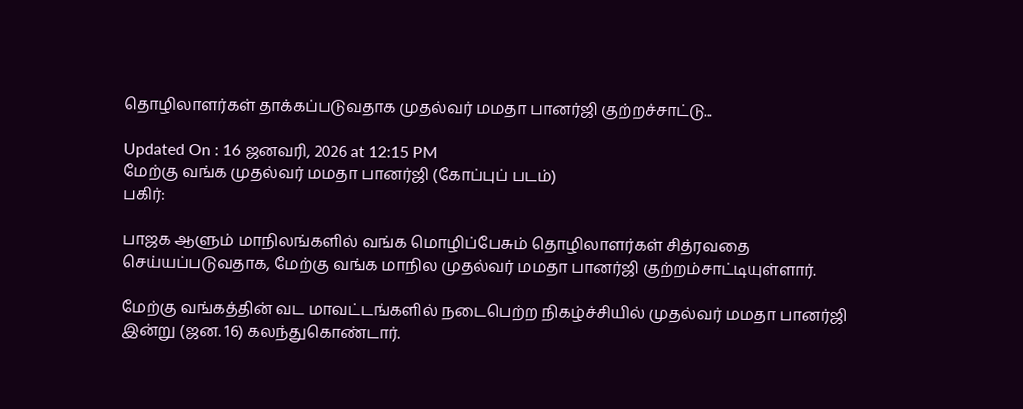தொழிலாளர்கள் தாக்கப்படுவதாக முதல்வர் மமதா பானர்ஜி குற்றச்சாட்டு...

Updated On : 16 ஜனவரி, 2026 at 12:15 PM
மேற்கு வங்க முதல்வர் மமதா பானர்ஜி (கோப்புப் படம்)
பகிர்:

பாஜக ஆளும் மாநிலங்களில் வங்க மொழிப்பேசும் தொழிலாளர்கள் சித்ரவதை செய்யப்படுவதாக, மேற்கு வங்க மாநில முதல்வர் மமதா பானர்ஜி குற்றம்சாட்டியுள்ளார்.

மேற்கு வங்கத்தின் வட மாவட்டங்களில் நடைபெற்ற நிகழ்ச்சியில் முதல்வர் மமதா பானர்ஜி இன்று (ஜன. 16) கலந்துகொண்டார்.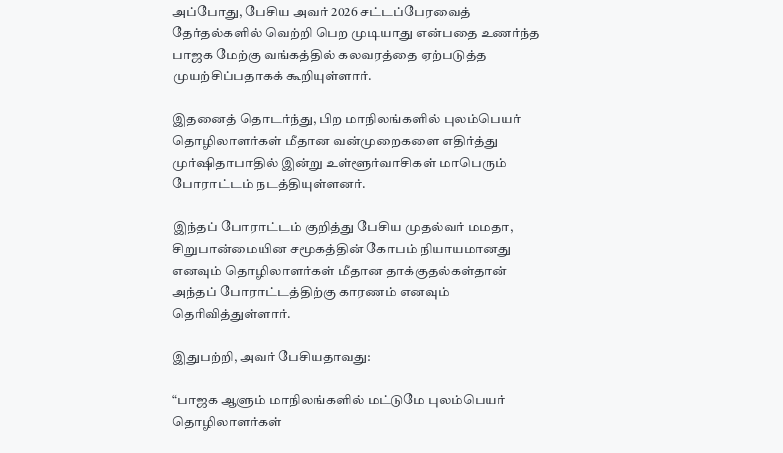அப்போது, பேசிய அவர் 2026 சட்டப்பேரவைத் தேர்தல்களில் வெற்றி பெற முடியாது என்பதை உணர்ந்த பாஜக மேற்கு வங்கத்தில் கலவரத்தை ஏற்படுத்த முயற்சிப்பதாகக் கூறியுள்ளார்.

இதனைத் தொடர்ந்து, பிற மாநிலங்களில் புலம்பெயர் தொழிலாளர்கள் மீதான வன்முறைகளை எதிர்த்து முர்ஷிதாபாதில் இன்று உள்ளூர்வாசிகள் மாபெரும் போராட்டம் நடத்தியுள்ளனர்.

இந்தப் போராட்டம் குறித்து பேசிய முதல்வர் மமதா, சிறுபான்மையின சமூகத்தின் கோபம் நியாயமானது எனவும் தொழிலாளர்கள் மீதான தாக்குதல்கள்தான் அந்தப் போராட்டத்திற்கு காரணம் எனவும் தெரிவித்துள்ளார்.

இதுபற்றி, அவர் பேசியதாவது:

“பாஜக ஆளும் மாநிலங்களில் மட்டுமே புலம்பெயர் தொழிலாளர்கள்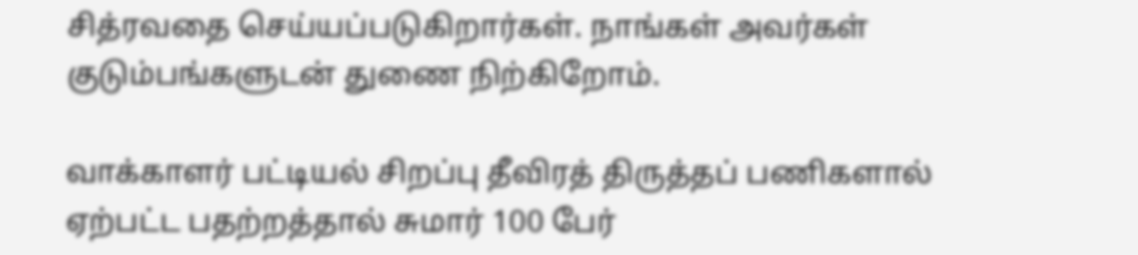சித்ரவதை செய்யப்படுகிறார்கள். நாங்கள் அவர்கள் குடும்பங்களுடன் துணை நிற்கிறோம்.

வாக்காளர் பட்டியல் சிறப்பு தீவிரத் திருத்தப் பணிகளால் ஏற்பட்ட பதற்றத்தால் சுமார் 100 பேர்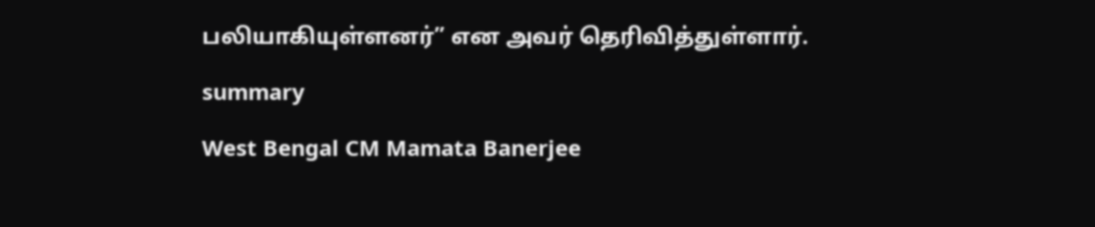பலியாகியுள்ளனர்” என அவர் தெரிவித்துள்ளார்.

summary

West Bengal CM Mamata Banerjee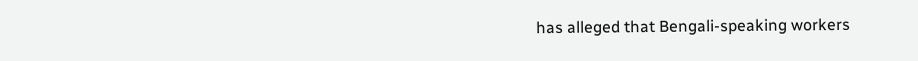has alleged that Bengali-speaking workers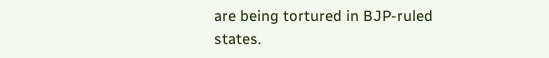are being tortured in BJP-ruled states.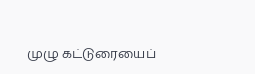முழு கட்டுரையைப்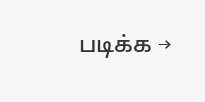படிக்க →